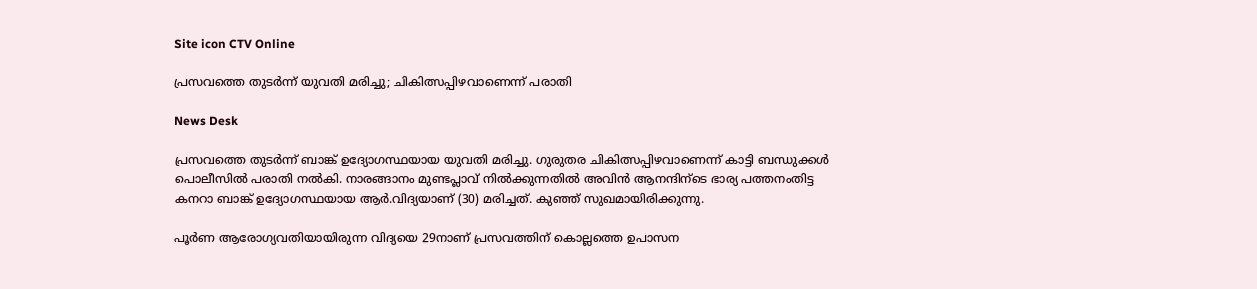Site icon CTV Online

പ്രസവത്തെ തുടര്‍ന്ന് യുവതി മരിച്ചു; ചികിത്സപ്പിഴവാണെന്ന് പരാതി

News Desk

പ്രസവത്തെ തുടര്‍ന്ന് ബാങ്ക് ഉദ്യോഗസ്ഥയായ യുവതി മരിച്ചു. ഗുരുതര ചികിത്സപ്പിഴവാണെന്ന് കാട്ടി ബന്ധുക്കള്‍ പൊലീസില്‍ പരാതി നല്‍കി. നാരങ്ങാനം മുണ്ടപ്ലാവ് നില്‍ക്കുന്നതില്‍ അവിന്‍ ആനന്ദിന്ടെ ഭാര്യ പത്തനംതിട്ട കനറാ ബാങ്ക് ഉദ്യോഗസ്ഥയായ ആര്‍.വിദ്യയാണ് (30) മരിച്ചത്. കുഞ്ഞ് സുഖമായിരിക്കുന്നു.

പൂര്‍ണ ആരോഗ്യവതിയായിരുന്ന വിദ്യയെ 29നാണ് പ്രസവത്തിന് കൊല്ലത്തെ ഉപാസന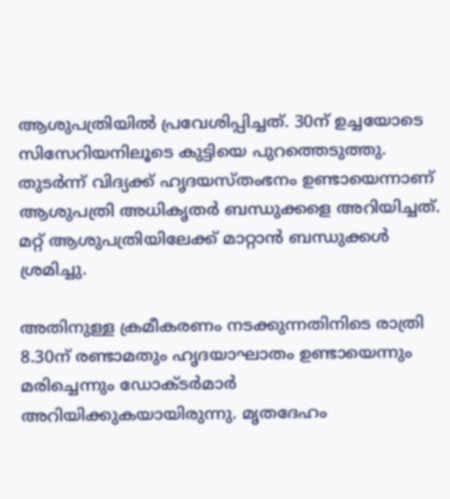ആശുപത്രിയില്‍ പ്രവേശിപ്പിച്ചത്. 30ന് ഉച്ചയോടെ സിസേറിയനിലൂടെ കുട്ടിയെ പുറത്തെടുത്തു. തുടര്‍ന്ന് വിദ്യക്ക് ഹൃദയസ്തംഭനം ഉണ്ടായെന്നാണ് ആശുപത്രി അധികൃതര്‍ ബന്ധുക്കളെ അറിയിച്ചത്. മറ്റ് ആശുപത്രിയിലേക്ക് മാറ്റാന്‍ ബന്ധുക്കള്‍ ശ്രമിച്ചു.

അതിനുള്ള ക്രമീകരണം നടക്കുന്നതിനിടെ രാത്രി 8.30ന് രണ്ടാമതും ഹൃദയാഘാതം ഉണ്ടായെന്നും മരിച്ചെന്നും ഡോക്ടര്‍മാര്‍ അറിയിക്കുകയായിരുന്നു. മൃതദേഹം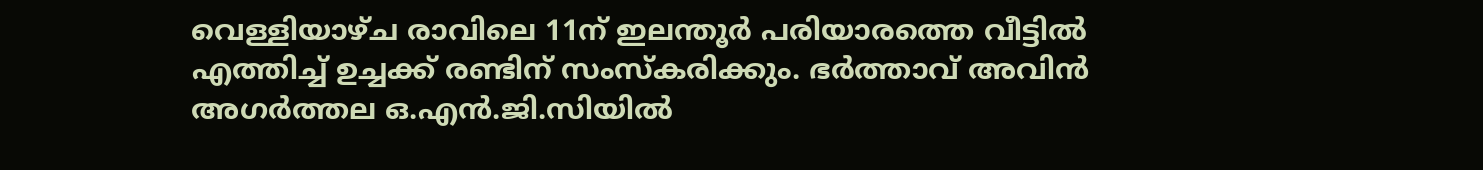വെള്ളിയാഴ്ച രാവിലെ 11ന് ഇലന്തൂര്‍ പരിയാരത്തെ വീട്ടില്‍ എത്തിച്ച്‌ ഉച്ചക്ക് രണ്ടിന് സംസ്കരിക്കും. ഭര്‍ത്താവ് അവിന്‍ അഗര്‍ത്തല ഒ.എന്‍.ജി.സിയില്‍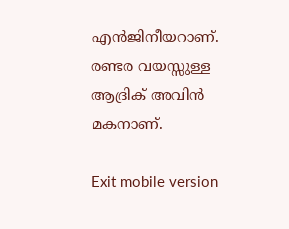എന്‍ജിനീയറാണ്. രണ്ടര വയസ്സുള്ള ആദ്രിക് അവിന്‍ മകനാണ്.

Exit mobile version